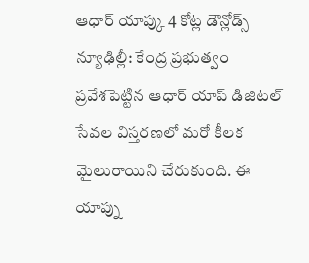ఆధార్ యాప్కు 4 కోట్ల డౌన్లోడ్స్
న్యూఢిల్లీ: కేంద్ర ప్రభుత్వం ప్రవేశపెట్టిన ఆధార్ యాప్ డిజిటల్ సేవల విస్తరణలో మరో కీలక మైలురాయిని చేరుకుంది. ఈ యాప్ను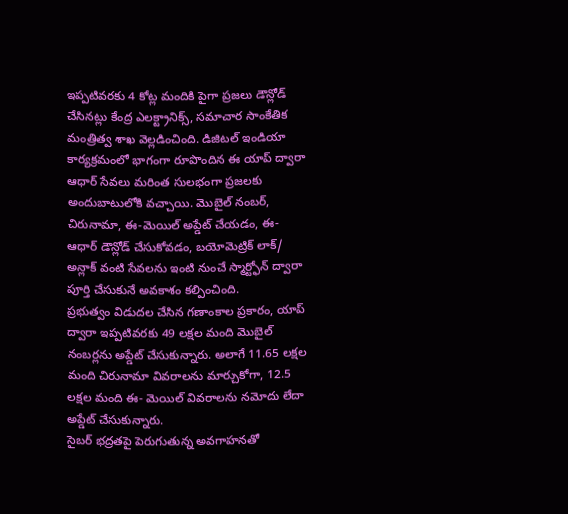ఇప్పటివరకు 4 కోట్ల మందికి పైగా ప్రజలు డౌన్లోడ్ చేసినట్లు కేంద్ర ఎలక్ట్రానిక్స్, సమాచార సాంకేతిక మంత్రిత్వ శాఖ వెల్లడించింది. డిజిటల్ ఇండియా కార్యక్రమంలో భాగంగా రూపొందిన ఈ యాప్ ద్వారా ఆధార్ సేవలు మరింత సులభంగా ప్రజలకు అందుబాటులోకి వచ్చాయి. మొబైల్ నంబర్, చిరునామా, ఈ-మెయిల్ అప్డేట్ చేయడం, ఈ- ఆధార్ డౌన్లోడ్ చేసుకోవడం, బయోమెట్రిక్ లాక్/ అన్లాక్ వంటి సేవలను ఇంటి నుంచే స్మార్ట్ఫోన్ ద్వారా పూర్తి చేసుకునే అవకాశం కల్పించింది.
ప్రభుత్వం విడుదల చేసిన గణాంకాల ప్రకారం, యాప్ ద్వారా ఇప్పటివరకు 49 లక్షల మంది మొబైల్ నంబర్లను అప్డేట్ చేసుకున్నారు. అలాగే 11.65 లక్షల మంది చిరునామా వివరాలను మార్చుకోగా, 12.5 లక్షల మంది ఈ- మెయిల్ వివరాలను నమోదు లేదా అప్డేట్ చేసుకున్నారు.
సైబర్ భద్రతపై పెరుగుతున్న అవగాహనతో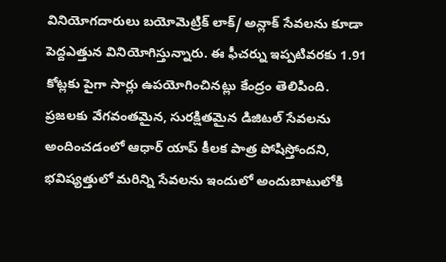వినియోగదారులు బయోమెట్రిక్ లాక్/ అన్లాక్ సేవలను కూడా పెద్దఎత్తున వినియోగిస్తున్నారు. ఈ ఫీచర్ను ఇప్పటివరకు 1.91 కోట్లకు పైగా సార్లు ఉపయోగించినట్లు కేంద్రం తెలిపింది.
ప్రజలకు వేగవంతమైన, సురక్షితమైన డిజిటల్ సేవలను అందించడంలో ఆధార్ యాప్ కీలక పాత్ర పోషిస్తోందని, భవిష్యత్తులో మరిన్ని సేవలను ఇందులో అందుబాటులోకి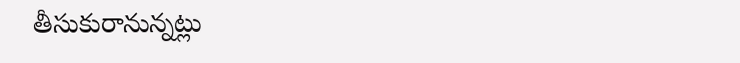తీసుకురానున్నట్లు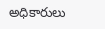అధికారులు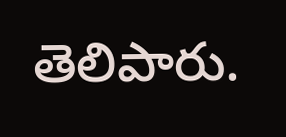తెలిపారు.